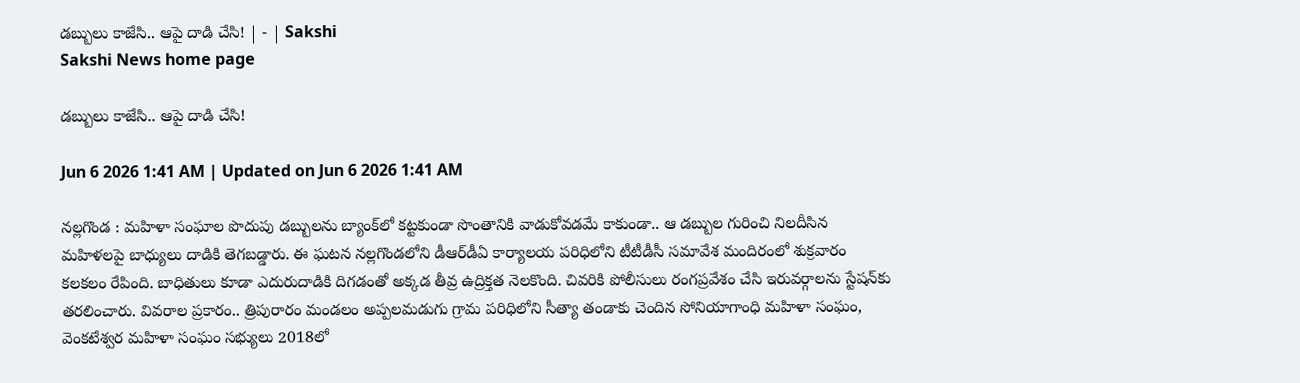డబ్బులు కాజేసి.. ఆపై దాడి చేసి! | - | Sakshi
Sakshi News home page

డబ్బులు కాజేసి.. ఆపై దాడి చేసి!

Jun 6 2026 1:41 AM | Updated on Jun 6 2026 1:41 AM

నల్లగొండ : మహిళా సంఘాల పొదుపు డబ్బులను బ్యాంక్‌లో కట్టకుండా సొంతానికి వాడుకోవడమే కాకుండా.. ఆ డబ్బుల గురించి నిలదీసిన మహిళలపై బాధ్యులు దాడికి తెగబడ్డారు. ఈ ఘటన నల్లగొండలోని డీఆర్‌డీఏ కార్యాలయ పరిధిలోని టీటీడీసీ సమావేశ మందిరంలో శుక్రవారం కలకలం రేపింది. బాధితులు కూడా ఎదురుదాడికి దిగడంతో అక్కడ తీవ్ర ఉద్రిక్తత నెలకొంది. చివరికి పోలీసులు రంగప్రవేశం చేసి ఇరువర్గాలను స్టేషన్‌కు తరలించారు. వివరాల ప్రకారం.. త్రిపురారం మండలం అప్పలమడుగు గ్రామ పరిధిలోని సీత్యా తండాకు చెందిన సోనియాగాంధి మహిళా సంఘం, వెంకటేశ్వర మహిళా సంఘం సభ్యులు 2018లో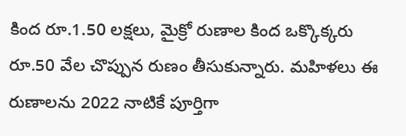కింద రూ.1.50 లక్షలు, మైక్రో రుణాల కింద ఒక్కొక్కరు రూ.50 వేల చొప్పున రుణం తీసుకున్నారు. మహిళలు ఈ రుణాలను 2022 నాటికే పూర్తిగా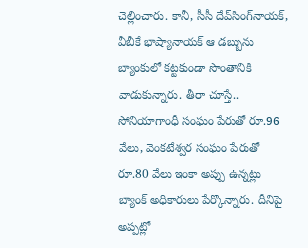చెల్లించారు. కానీ, సీసీ దేవ్‌సింగ్‌నాయక్‌, వీబీకే భాష్యానాయక్‌ ఆ డబ్బును బ్యాంకులో కట్టకుండా సొంతానికి వాడుకున్నారు. తీరా చూస్తే.. సోనియాగాంధీ సంఘం పేరుతో రూ.96 వేలు, వెంకటేశ్వర సంఘం పేరుతో రూ.80 వేలు ఇంకా అప్పు ఉన్నట్లు బ్యాంక్‌ అధికారులు పేర్కొన్నారు. దీనిపై అప్పట్లో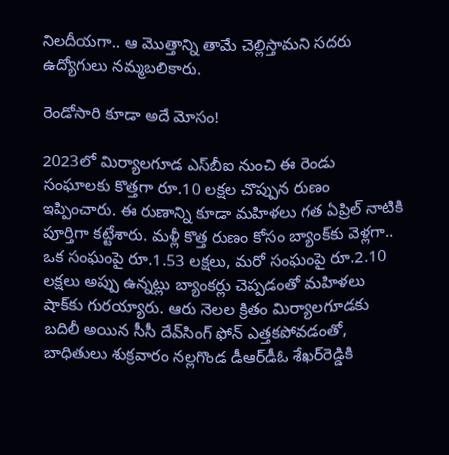నిలదీయగా.. ఆ మొత్తాన్ని తామే చెల్లిస్తామని సదరు ఉద్యోగులు నమ్మబలికారు.

రెండోసారి కూడా అదే మోసం!

2023లో మిర్యాలగూడ ఎస్‌బీఐ నుంచి ఈ రెండు సంఘాలకు కొత్తగా రూ.10 లక్షల చొప్పున రుణం ఇప్పించారు. ఈ రుణాన్ని కూడా మహిళలు గత ఏప్రిల్‌ నాటికి పూర్తిగా కట్టేశారు. మళ్లీ కొత్త రుణం కోసం బ్యాంక్‌కు వెళ్లగా.. ఒక సంఘంపై రూ.1.53 లక్షలు, మరో సంఘంపై రూ.2.10 లక్షలు అప్పు ఉన్నట్లు బ్యాంకర్లు చెప్పడంతో మహిళలు షాక్‌కు గురయ్యారు. ఆరు నెలల క్రితం మిర్యాలగూడకు బదిలీ అయిన సీసీ దేవ్‌సింగ్‌ ఫోన్‌ ఎత్తకపోవడంతో, బాధితులు శుక్రవారం నల్లగొండ డీఆర్‌డీఓ శేఖర్‌రెడ్డికి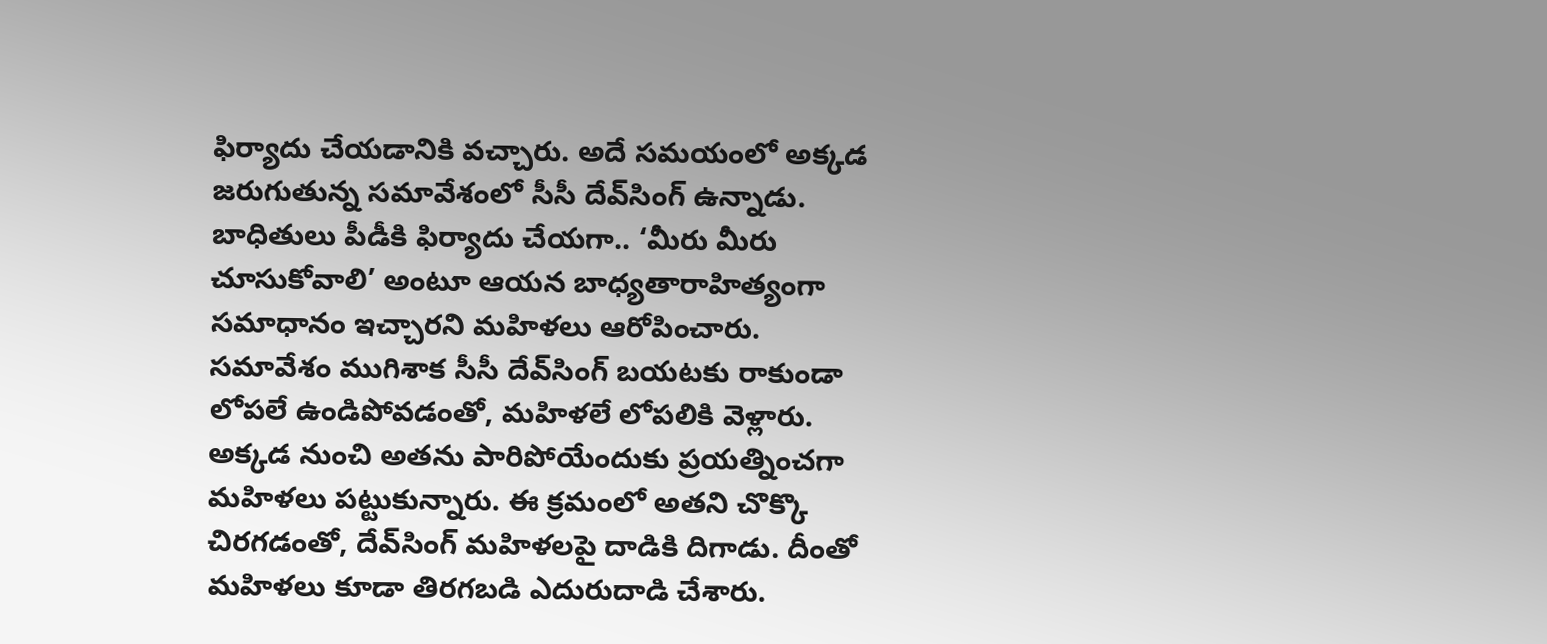ఫిర్యాదు చేయడానికి వచ్చారు. అదే సమయంలో అక్కడ జరుగుతున్న సమావేశంలో సీసీ దేవ్‌సింగ్‌ ఉన్నాడు. బాధితులు పీడీకి ఫిర్యాదు చేయగా.. ‘మీరు మీరు చూసుకోవాలి’ అంటూ ఆయన బాధ్యతారాహిత్యంగా సమాధానం ఇచ్చారని మహిళలు ఆరోపించారు. సమావేశం ముగిశాక సీసీ దేవ్‌సింగ్‌ బయటకు రాకుండా లోపలే ఉండిపోవడంతో, మహిళలే లోపలికి వెళ్లారు. అక్కడ నుంచి అతను పారిపోయేందుకు ప్రయత్నించగా మహిళలు పట్టుకున్నారు. ఈ క్రమంలో అతని చొక్కొ చిరగడంతో, దేవ్‌సింగ్‌ మహిళలపై దాడికి దిగాడు. దీంతో మహిళలు కూడా తిరగబడి ఎదురుదాడి చేశారు.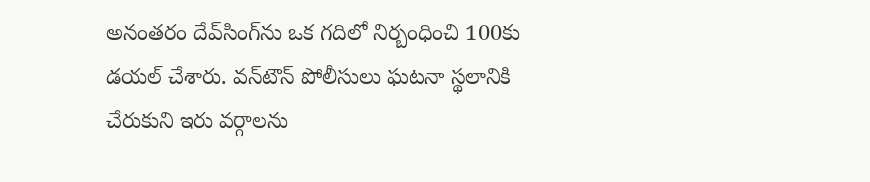అనంతరం దేవ్‌సింగ్‌ను ఒక గదిలో నిర్బంధించి 100కు డయల్‌ చేశారు. వన్‌టౌన్‌ పోలీసులు ఘటనా స్థలానికి చేరుకుని ఇరు వర్గాలను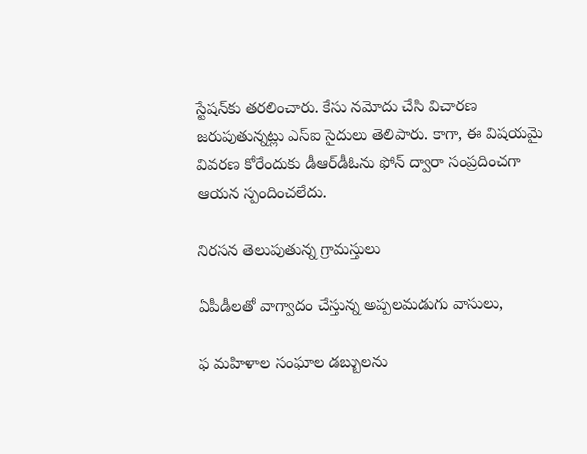స్టేషన్‌కు తరలించారు. కేసు నమోదు చేసి విచారణ జరుపుతున్నట్లు ఎస్‌ఐ సైదులు తెలిపారు. కాగా, ఈ విషయమై వివరణ కోరేందుకు డీఆర్‌డీఓను ఫోన్‌ ద్వారా సంప్రదించగా ఆయన స్పందించలేదు.

నిరసన తెలుపుతున్న గ్రామస్తులు

ఏపీడీలతో వాగ్వాదం చేస్తున్న అప్పలమడుగు వాసులు,

ఫ మహిళాల సంఘాల డబ్బులను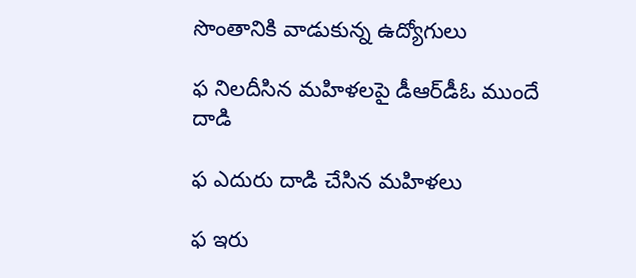సొంతానికి వాడుకున్న ఉద్యోగులు

ఫ నిలదీసిన మహిళలపై డీఆర్‌డీఓ ముందే దాడి

ఫ ఎదురు దాడి చేసిన మహిళలు

ఫ ఇరు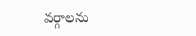వర్గాలను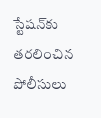స్టేషన్‌కు తరలించిన పోలీసులు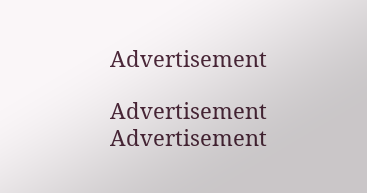Advertisement

Advertisement
Advertisement